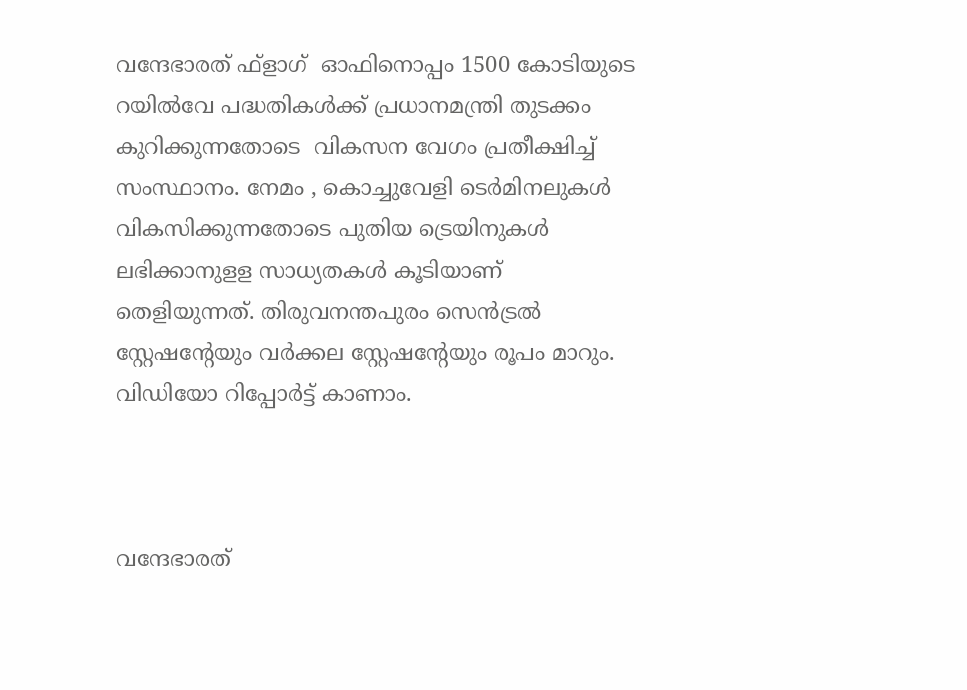വന്ദേഭാരത് ഫ്ളാഗ്  ഓഫിനൊപ്പം 1500 കോടിയുടെ റയില്‍വേ പദ്ധതികള്‍ക്ക് പ്രധാനമന്ത്രി തുടക്കം കുറിക്കുന്നതോടെ  വികസന വേഗം പ്രതീക്ഷിച്ച്  സംസ്ഥാനം. നേമം , കൊച്ചുവേളി ടെര്‍മിനലുകള്‍ വികസിക്കുന്നതോടെ പുതിയ ട്രെയിനുകള്‍ ലഭിക്കാനുളള സാധ്യതകള്‍ കൂടിയാണ് തെളിയുന്നത്. തിരുവനന്തപുരം സെന്‍ട്രല്‍ സ്റ്റേഷന്റേയും വര്‍ക്കല സ്റ്റേഷന്റേയും രൂപം മാറും. വിഡിയോ റിപ്പോര്‍ട്ട് കാണാം.



വന്ദേഭാരത്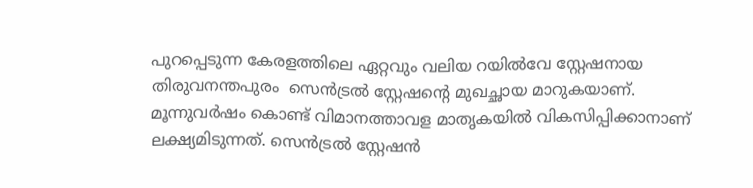പുറപ്പെടുന്ന കേരളത്തിലെ ഏറ്റവും വലിയ റയില്‍വേ സ്റ്റേഷനായ തിരുവനന്തപുരം  സെന്‍ട്രല്‍ സ്റ്റേഷന്റെ മുഖച്ഛായ മാറുകയാണ്. മൂന്നുവര്‍ഷം കൊണ്ട് വിമാനത്താവള മാതൃകയില്‍ വികസിപ്പിക്കാനാണ് ലക്ഷ്യമിടുന്നത്. സെന്‍ട്രല്‍ സ്റ്റേഷന്‍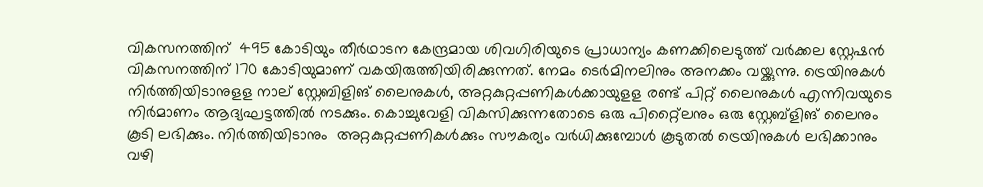വികസനത്തിന്  495 കോടിയും തീര്‍ഥാടന കേന്ദ്രമായ ശിവഗിരിയുടെ പ്രാധാന്യം കണക്കിലെടുത്ത് വര്‍ക്കല സ്റ്റേഷന്‍ വികസനത്തിന് 170 കോടിയുമാണ് വകയിരുത്തിയിരിക്കുന്നത്. നേമം ടെര്‍മിനലിനും അനക്കം വയ്ക്കുന്നു. ട്രെയിനുകള്‍ നിര്‍ത്തിയിടാനുളള നാല് സ്റ്റേബിളിങ് ലൈനുകള്‍, അറ്റകുറ്റപ്പണികള്‍ക്കായുളള രണ്ട് പിറ്റ് ലൈനുകള്‍ എന്നിവയുടെ നിര്‍മാണം ആദ്യഘട്ടത്തില്‍ നടക്കും. കൊച്ചുവേളി വികസിക്കുന്നതോടെ ഒരു പിറ്റ്ലൈനും ഒരു സ്റ്റേബ്ളിങ് ലൈനും കൂടി ലഭിക്കും. നിര്‍ത്തിയിടാനും  അറ്റകുറ്റപ്പണികള്‍ക്കും സൗകര്യം വര്‍ധിക്കുമ്പോള്‍ കൂടുതല്‍ ട്രെയിനുകള്‍ ലഭിക്കാനും വഴി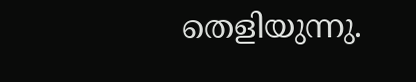തെളിയുന്നു.